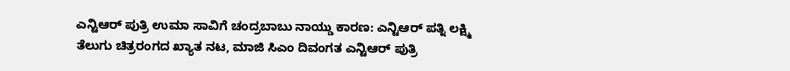ಎನ್ಟಿಆರ್ ಪುತ್ರಿ ಉಮಾ ಸಾವಿಗೆ ಚಂದ್ರಬಾಬು ನಾಯ್ಡು ಕಾರಣ: ಎನ್ಟಿಆರ್ ಪತ್ನಿ ಲಕ್ಷ್ಮಿ
ತೆಲುಗು ಚಿತ್ರರಂಗದ ಖ್ಯಾತ ನಟ, ಮಾಜಿ ಸಿಎಂ ದಿವಂಗತ ಎನ್ಟಿಆರ್ ಪುತ್ರಿ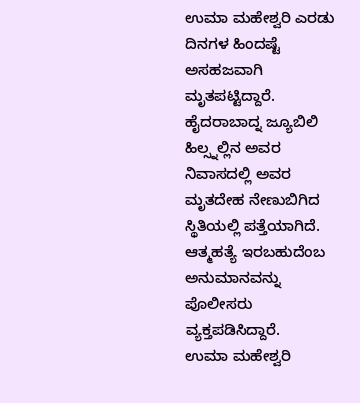ಉಮಾ ಮಹೇಶ್ವರಿ ಎರಡು ದಿನಗಳ ಹಿಂದಷ್ಟೆ ಅಸಹಜವಾಗಿ ಮೃತಪಟ್ಟಿದ್ದಾರೆ. ಹೈದರಾಬಾದ್ನ ಜ್ಯೂಬಿಲಿ ಹಿಲ್ಸ್ನಲ್ಲಿನ ಅವರ ನಿವಾಸದಲ್ಲಿ ಅವರ ಮೃತದೇಹ ನೇಣುಬಿಗಿದ ಸ್ಥಿತಿಯಲ್ಲಿ ಪತ್ತೆಯಾಗಿದೆ. ಆತ್ಮಹತ್ಯೆ ಇರಬಹುದೆಂಬ ಅನುಮಾನವನ್ನು ಪೊಲೀಸರು ವ್ಯಕ್ತಪಡಿಸಿದ್ದಾರೆ.
ಉಮಾ ಮಹೇಶ್ವರಿ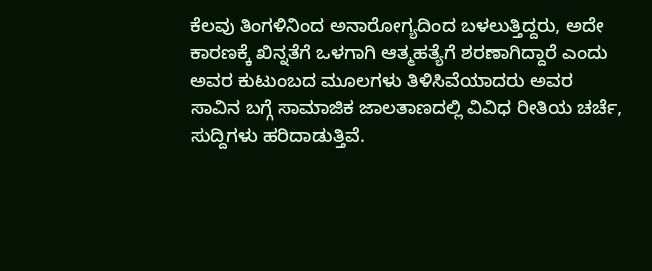ಕೆಲವು ತಿಂಗಳಿನಿಂದ ಅನಾರೋಗ್ಯದಿಂದ ಬಳಲುತ್ತಿದ್ದರು, ಅದೇ ಕಾರಣಕ್ಕೆ ಖಿನ್ನತೆಗೆ ಒಳಗಾಗಿ ಆತ್ಮಹತ್ಯೆಗೆ ಶರಣಾಗಿದ್ದಾರೆ ಎಂದು ಅವರ ಕುಟುಂಬದ ಮೂಲಗಳು ತಿಳಿಸಿವೆಯಾದರು ಅವರ ಸಾವಿನ ಬಗ್ಗೆ ಸಾಮಾಜಿಕ ಜಾಲತಾಣದಲ್ಲಿ ವಿವಿಧ ರೀತಿಯ ಚರ್ಚೆ, ಸುದ್ದಿಗಳು ಹರಿದಾಡುತ್ತಿವೆ.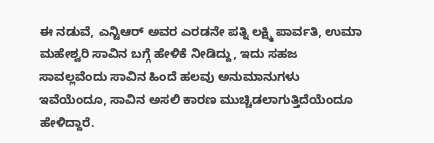ಈ ನಡುವೆ, ಎನ್ಟಿಆರ್ ಅವರ ಎರಡನೇ ಪತ್ನಿ ಲಕ್ಷ್ಮಿ ಪಾರ್ವತಿ, ಉಮಾ ಮಹೇಶ್ವರಿ ಸಾವಿನ ಬಗ್ಗೆ ಹೇಳಿಕೆ ನೀಡಿದ್ದು, ಇದು ಸಹಜ ಸಾವಲ್ಲವೆಂದು ಸಾವಿನ ಹಿಂದೆ ಹಲವು ಅನುಮಾನುಗಳು ಇವೆಯೆಂದೂ, ಸಾವಿನ ಅಸಲಿ ಕಾರಣ ಮುಚ್ಚಿಡಲಾಗುತ್ತಿದೆಯೆಂದೂ ಹೇಳಿದ್ದಾರೆ.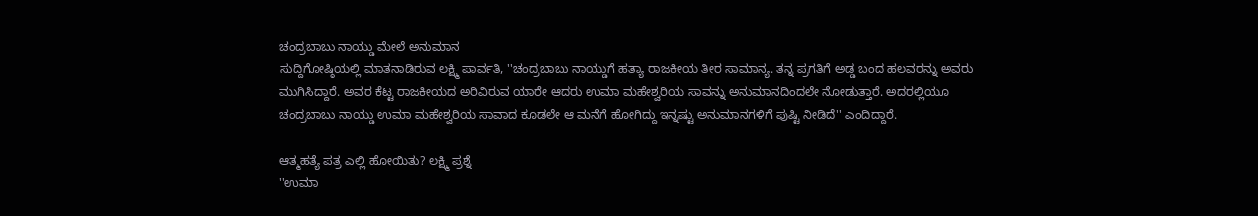ಚಂದ್ರಬಾಬು ನಾಯ್ಡು ಮೇಲೆ ಅನುಮಾನ
ಸುದ್ದಿಗೋಷ್ಠಿಯಲ್ಲಿ ಮಾತನಾಡಿರುವ ಲಕ್ಷ್ಮಿ ಪಾರ್ವತಿ, ''ಚಂದ್ರಬಾಬು ನಾಯ್ಡುಗೆ ಹತ್ಯಾ ರಾಜಕೀಯ ತೀರ ಸಾಮಾನ್ಯ. ತನ್ನ ಪ್ರಗತಿಗೆ ಅಡ್ಡ ಬಂದ ಹಲವರನ್ನು ಅವರು ಮುಗಿಸಿದ್ದಾರೆ. ಅವರ ಕೆಟ್ಟ ರಾಜಕೀಯದ ಅರಿವಿರುವ ಯಾರೇ ಆದರು ಉಮಾ ಮಹೇಶ್ವರಿಯ ಸಾವನ್ನು ಅನುಮಾನದಿಂದಲೇ ನೋಡುತ್ತಾರೆ. ಅದರಲ್ಲಿಯೂ ಚಂದ್ರಬಾಬು ನಾಯ್ಡು ಉಮಾ ಮಹೇಶ್ವರಿಯ ಸಾವಾದ ಕೂಡಲೇ ಆ ಮನೆಗೆ ಹೋಗಿದ್ದು ಇನ್ನಷ್ಟು ಅನುಮಾನಗಳಿಗೆ ಪುಷ್ಟಿ ನೀಡಿದೆ'' ಎಂದಿದ್ದಾರೆ.

ಆತ್ಮಹತ್ಯೆ ಪತ್ರ ಎಲ್ಲಿ ಹೋಯಿತು? ಲಕ್ಷ್ಮಿ ಪ್ರಶ್ನೆ
''ಉಮಾ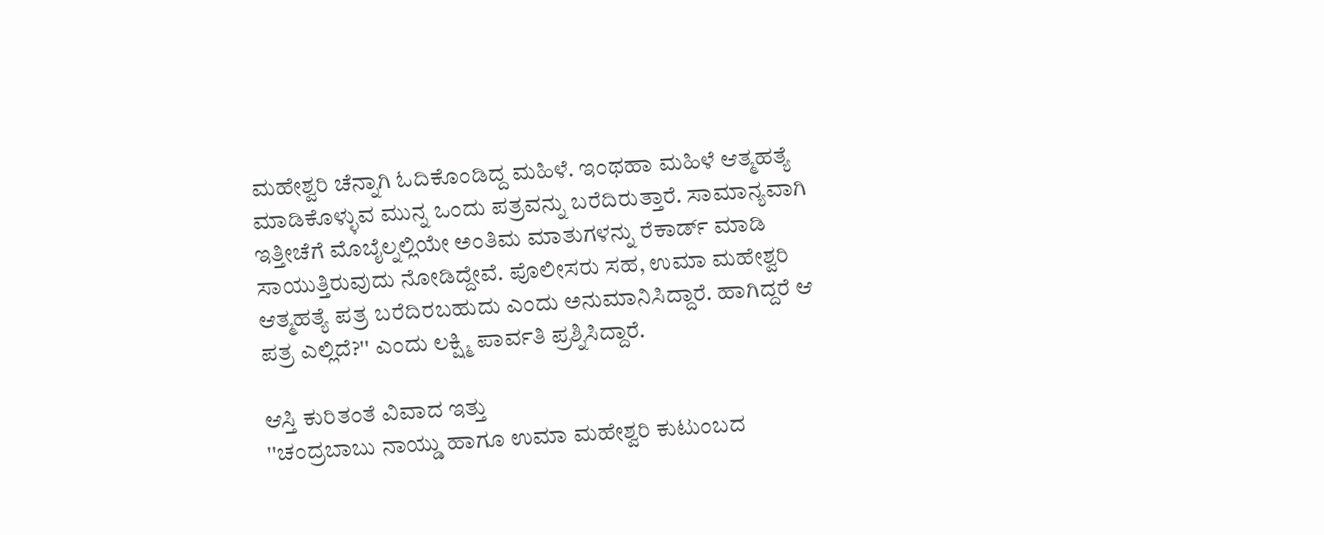ಮಹೇಶ್ವರಿ ಚೆನ್ನಾಗಿ ಓದಿಕೊಂಡಿದ್ದ ಮಹಿಳೆ. ಇಂಥಹಾ ಮಹಿಳೆ ಆತ್ಮಹತ್ಯೆ ಮಾಡಿಕೊಳ್ಳುವ ಮುನ್ನ ಒಂದು ಪತ್ರವನ್ನು ಬರೆದಿರುತ್ತಾರೆ. ಸಾಮಾನ್ಯವಾಗಿ ಇತ್ತೀಚೆಗೆ ಮೊಬೈಲ್ನಲ್ಲಿಯೇ ಅಂತಿಮ ಮಾತುಗಳನ್ನು ರೆಕಾರ್ಡ್ ಮಾಡಿ ಸಾಯುತ್ತಿರುವುದು ನೋಡಿದ್ದೇವೆ. ಪೊಲೀಸರು ಸಹ, ಉಮಾ ಮಹೇಶ್ವರಿ ಆತ್ಮಹತ್ಯೆ ಪತ್ರ ಬರೆದಿರಬಹುದು ಎಂದು ಅನುಮಾನಿಸಿದ್ದಾರೆ. ಹಾಗಿದ್ದರೆ ಆ ಪತ್ರ ಎಲ್ಲಿದೆ?'' ಎಂದು ಲಕ್ಷ್ಮಿ ಪಾರ್ವತಿ ಪ್ರಶ್ನಿಸಿದ್ದಾರೆ.

ಆಸ್ತಿ ಕುರಿತಂತೆ ವಿವಾದ ಇತ್ತು
''ಚಂದ್ರಬಾಬು ನಾಯ್ಡು ಹಾಗೂ ಉಮಾ ಮಹೇಶ್ವರಿ ಕುಟುಂಬದ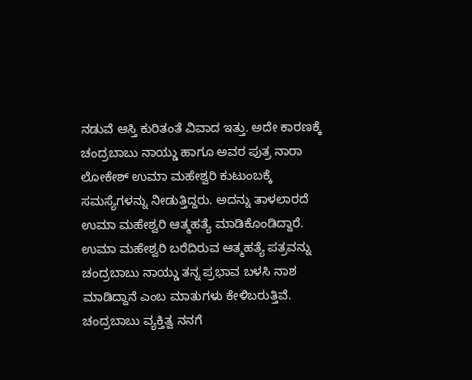ನಡುವೆ ಆಸ್ತಿ ಕುರಿತಂತೆ ವಿವಾದ ಇತ್ತು. ಅದೇ ಕಾರಣಕ್ಕೆ ಚಂದ್ರಬಾಬು ನಾಯ್ಡು ಹಾಗೂ ಅವರ ಪುತ್ರ ನಾರಾ ಲೋಕೇಶ್ ಉಮಾ ಮಹೇಶ್ವರಿ ಕುಟುಂಬಕ್ಕೆ ಸಮಸ್ಯೆಗಳನ್ನು ನೀಡುತ್ತಿದ್ದರು. ಅದನ್ನು ತಾಳಲಾರದೆ ಉಮಾ ಮಹೇಶ್ವರಿ ಆತ್ಮಹತ್ಯೆ ಮಾಡಿಕೊಂಡಿದ್ದಾರೆ. ಉಮಾ ಮಹೇಶ್ವರಿ ಬರೆದಿರುವ ಆತ್ಮಹತ್ಯೆ ಪತ್ರವನ್ನು ಚಂದ್ರಬಾಬು ನಾಯ್ಡು ತನ್ನ ಪ್ರಭಾವ ಬಳಸಿ ನಾಶ ಮಾಡಿದ್ದಾನೆ ಎಂಬ ಮಾತುಗಳು ಕೇಳಿಬರುತ್ತಿವೆ. ಚಂದ್ರಬಾಬು ವ್ಯಕ್ತಿತ್ವ ನನಗೆ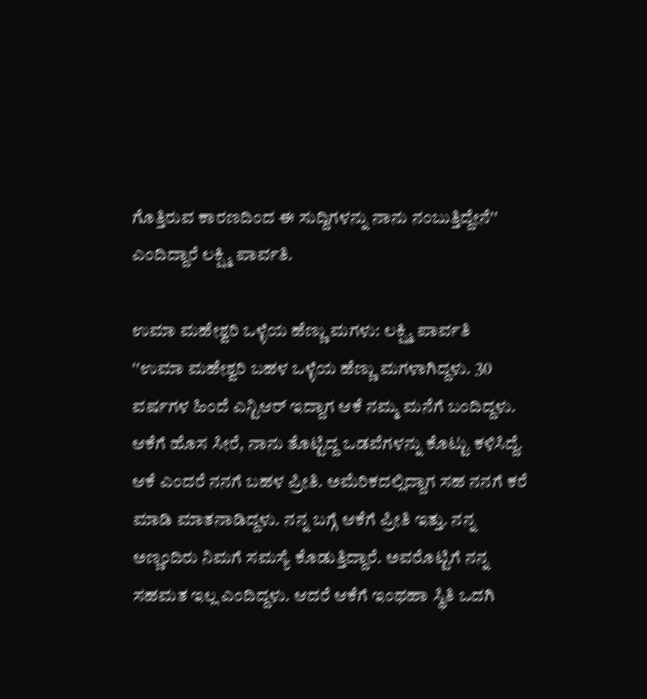ಗೊತ್ತಿರುವ ಕಾರಣದಿಂದ ಈ ಸುದ್ದಿಗಳನ್ನು ನಾನು ನಂಬುತ್ತಿದ್ದೇನೆ'' ಎಂದಿದ್ದಾರೆ ಲಕ್ಷ್ಮಿ ಪಾರ್ವತಿ.

ಉಮಾ ಮಹೇಶ್ವರಿ ಒಳ್ಳೆಯ ಹೆಣ್ಣು ಮಗಳು: ಲಕ್ಷ್ಮಿ ಪಾರ್ವತಿ
''ಉಮಾ ಮಹೇಶ್ವರಿ ಬಹಳ ಒಳ್ಳೆಯ ಹೆಣ್ಣು ಮಗಳಾಗಿದ್ದಳು. 30 ವರ್ಷಗಳ ಹಿಂದೆ ಎನ್ಟಿಆರ್ ಇದ್ದಾಗ ಆಕೆ ನಮ್ಮ ಮನೆಗೆ ಬಂದಿದ್ದಳು. ಆಕೆಗೆ ಹೊಸ ಸೀರೆ, ನಾನು ತೊಟ್ಟಿದ್ದ ಒಡವೆಗಳನ್ನು ಕೊಟ್ಟು ಕಳಿಸಿದ್ದೆ. ಆಕೆ ಎಂದರೆ ನನಗೆ ಬಹಳ ಪ್ರೀತಿ. ಅಮೆರಿಕದಲ್ಲಿದ್ದಾಗ ಸಹ ನನಗೆ ಕರೆ ಮಾಡಿ ಮಾತನಾಡಿದ್ದಳು. ನನ್ನ ಬಗ್ಗೆ ಆಕೆಗೆ ಪ್ರೀತಿ ಇತ್ತು. ನನ್ನ ಅಣ್ಣಂದಿರು ನಿಮಗೆ ಸಮಸ್ಯೆ ಕೊಡುತ್ತಿದ್ದಾರೆ. ಅವರೊಟ್ಟಿಗೆ ನನ್ನ ಸಹಮತ ಇಲ್ಲ ಎಂದಿದ್ದಳು. ಆದರೆ ಆಕೆಗೆ ಇಂಥಹಾ ಸ್ಥಿತಿ ಒದಗಿ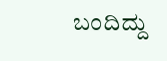ಬಂದಿದ್ದು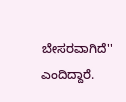ಬೇಸರವಾಗಿದೆ'' ಎಂದಿದ್ದಾರೆ.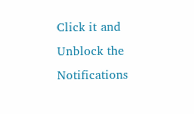Click it and Unblock the Notifications